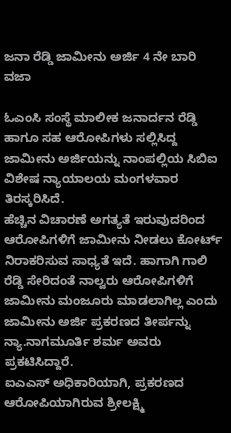ಜನಾ ರೆಡ್ಡಿ ಜಾಮೀನು ಅರ್ಜಿ 4 ನೇ ಬಾರಿ ವಜಾ

ಓಎಂಸಿ ಸಂಸ್ಥೆ ಮಾಲೀಕ ಜನಾರ್ದನ ರೆಡ್ಡಿ ಹಾಗೂ ಸಹ ಆರೋಪಿಗಳು ಸಲ್ಲಿಸಿದ್ದ ಜಾಮೀನು ಅರ್ಜಿಯನ್ನು ನಾಂಪಲ್ಲಿಯ ಸಿಬಿಐ ವಿಶೇಷ ನ್ಯಾಯಾಲಯ ಮಂಗಳವಾರ ತಿರಸ್ಕರಿಸಿದೆ.
ಹೆಚ್ಚಿನ ವಿಚಾರಣೆ ಅಗತ್ಯತೆ ಇರುವುದರಿಂದ ಆರೋಪಿಗಳಿಗೆ ಜಾಮೀನು ನೀಡಲು ಕೋರ್ಟ್ ನಿರಾಕರಿಸುವ ಸಾಧ್ಯತೆ ಇದೆ. ಹಾಗಾಗಿ ಗಾಲಿ ರೆಡ್ಡಿ ಸೇರಿದಂತೆ ನಾಲ್ವರು ಆರೋಪಿಗಳಿಗೆ ಜಾಮೀನು ಮಂಜೂರು ಮಾಡಲಾಗಿಲ್ಲ ಎಂದು ಜಾಮೀನು ಅರ್ಜಿ ಪ್ರಕರಣದ ತೀರ್ಪನ್ನು ನ್ಯಾ.ನಾಗಮೂರ್ತಿ ಶರ್ಮ ಅವರು ಪ್ರಕಟಿಸಿದ್ದಾರೆ.
ಐಎಎಸ್ ಅಧಿಕಾರಿಯಾಗಿ, ಪ್ರಕರಣದ ಆರೋಪಿಯಾಗಿರುವ ಶ್ರೀಲಕ್ಷ್ಮಿ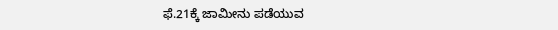ಫೆ.21ಕ್ಕೆ ಜಾಮೀನು ಪಡೆಯುವ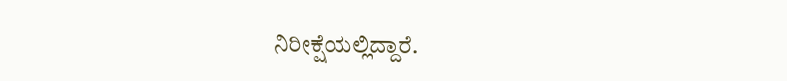ನಿರೀಕ್ಷೆಯಲ್ಲಿದ್ದಾರೆ.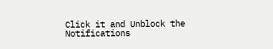Click it and Unblock the Notifications